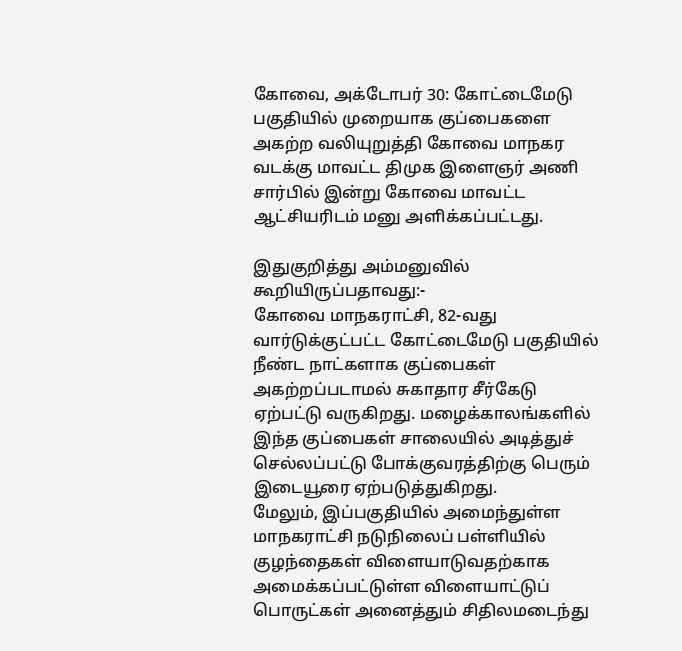கோவை, அக்டோபர் 30: கோட்டைமேடு பகுதியில் முறையாக குப்பைகளை அகற்ற வலியுறுத்தி கோவை மாநகர வடக்கு மாவட்ட திமுக இளைஞர் அணி சார்பில் இன்று கோவை மாவட்ட ஆட்சியரிடம் மனு அளிக்கப்பட்டது.

இதுகுறித்து அம்மனுவில் கூறியிருப்பதாவது:-
கோவை மாநகராட்சி, 82-வது வார்டுக்குட்பட்ட கோட்டைமேடு பகுதியில் நீண்ட நாட்களாக குப்பைகள் அகற்றப்படாமல் சுகாதார சீர்கேடு ஏற்பட்டு வருகிறது. மழைக்காலங்களில் இந்த குப்பைகள் சாலையில் அடித்துச் செல்லப்பட்டு போக்குவரத்திற்கு பெரும் இடையூரை ஏற்படுத்துகிறது.
மேலும், இப்பகுதியில் அமைந்துள்ள மாநகராட்சி நடுநிலைப் பள்ளியில் குழந்தைகள் விளையாடுவதற்காக அமைக்கப்பட்டுள்ள விளையாட்டுப் பொருட்கள் அனைத்தும் சிதிலமடைந்து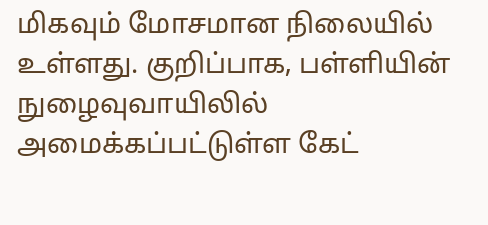மிகவும் மோசமான நிலையில் உள்ளது. குறிப்பாக, பள்ளியின் நுழைவுவாயிலில் அமைக்கப்பட்டுள்ள கேட்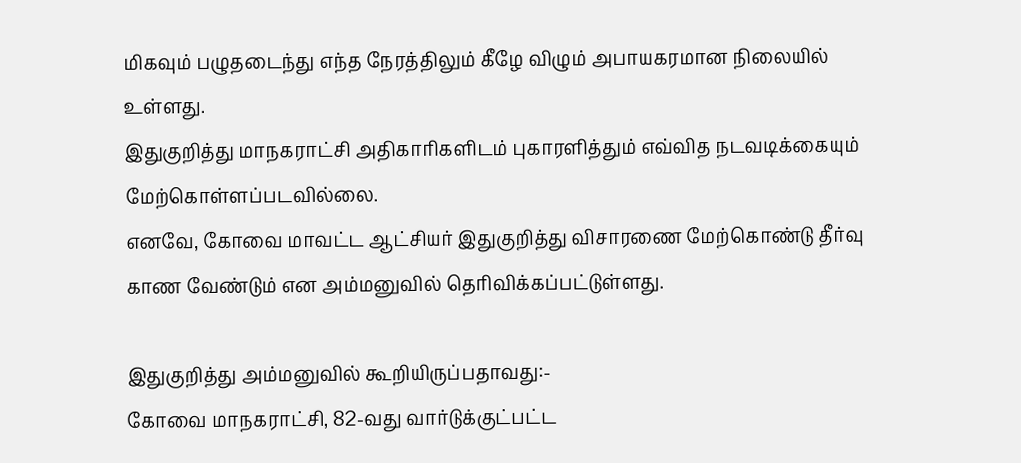மிகவும் பழுதடைந்து எந்த நேரத்திலும் கீழே விழும் அபாயகரமான நிலையில் உள்ளது.
இதுகுறித்து மாநகராட்சி அதிகாரிகளிடம் புகாரளித்தும் எவ்வித நடவடிக்கையும் மேற்கொள்ளப்படவில்லை.
எனவே, கோவை மாவட்ட ஆட்சியர் இதுகுறித்து விசாரணை மேற்கொண்டு தீர்வு காண வேண்டும் என அம்மனுவில் தெரிவிக்கப்பட்டுள்ளது.

இதுகுறித்து அம்மனுவில் கூறியிருப்பதாவது:-
கோவை மாநகராட்சி, 82-வது வார்டுக்குட்பட்ட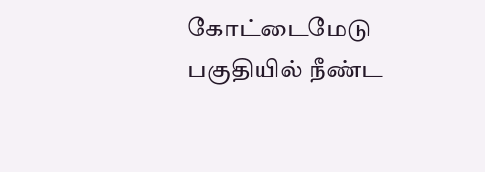கோட்டைமேடு பகுதியில் நீண்ட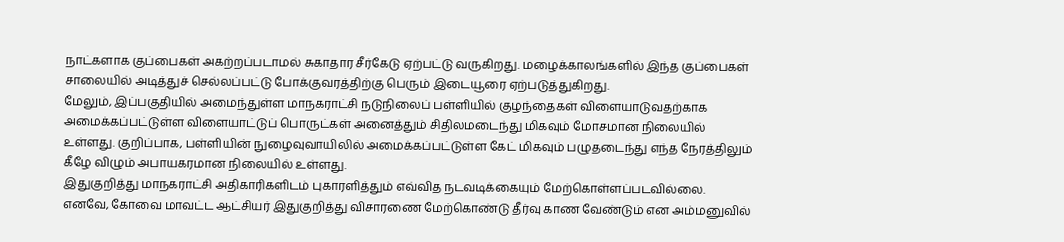நாட்களாக குப்பைகள் அகற்றப்படாமல் சுகாதார சீர்கேடு ஏற்பட்டு வருகிறது. மழைக்காலங்களில் இந்த குப்பைகள் சாலையில் அடித்துச் செல்லப்பட்டு போக்குவரத்திற்கு பெரும் இடையூரை ஏற்படுத்துகிறது.
மேலும், இப்பகுதியில் அமைந்துள்ள மாநகராட்சி நடுநிலைப் பள்ளியில் குழந்தைகள் விளையாடுவதற்காக அமைக்கப்பட்டுள்ள விளையாட்டுப் பொருட்கள் அனைத்தும் சிதிலமடைந்து மிகவும் மோசமான நிலையில் உள்ளது. குறிப்பாக, பள்ளியின் நுழைவுவாயிலில் அமைக்கப்பட்டுள்ள கேட் மிகவும் பழுதடைந்து எந்த நேரத்திலும் கீழே விழும் அபாயகரமான நிலையில் உள்ளது.
இதுகுறித்து மாநகராட்சி அதிகாரிகளிடம் புகாரளித்தும் எவ்வித நடவடிக்கையும் மேற்கொள்ளப்படவில்லை.
எனவே, கோவை மாவட்ட ஆட்சியர் இதுகுறித்து விசாரணை மேற்கொண்டு தீர்வு காண வேண்டும் என அம்மனுவில்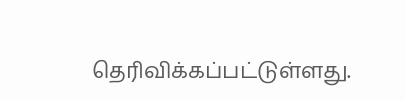தெரிவிக்கப்பட்டுள்ளது.